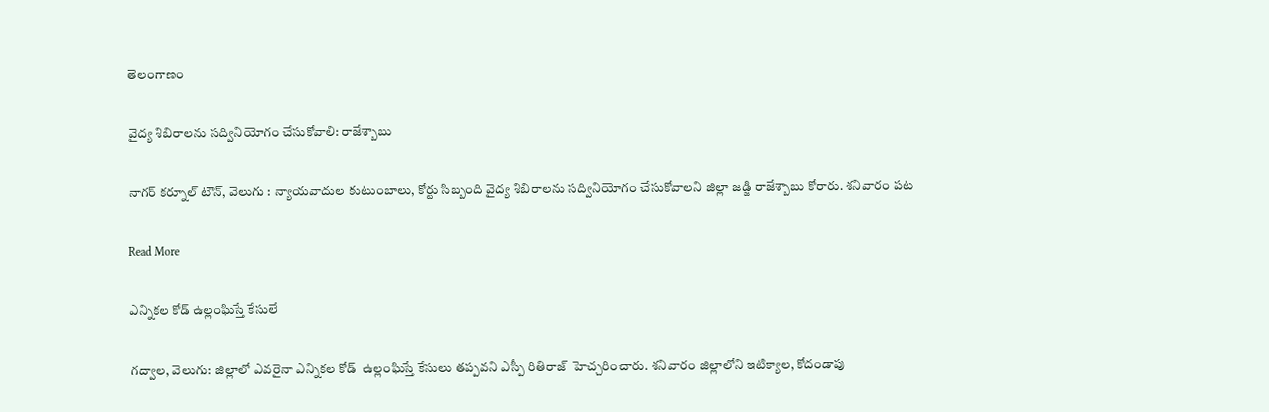తెలంగాణం

వైద్య శిబిరాలను సద్వినియోగం చేసుకోవాలి: రాజేశ్బాబు

నాగర్ కర్నూల్ టౌన్, వెలుగు : న్యాయవాదుల కుటుంబాలు, కోర్టు సిబ్బంది వైద్య శిబిరాలను సద్వినియోగం చేసుకోవాలని జిల్లా జడ్జి రాజేశ్బాబు కోరారు. శనివారం పట

Read More

ఎన్నికల కోడ్ ఉల్లంఘిస్తే కేసులే

గద్వాల, వెలుగు: జిల్లాలో ఎవరైనా ఎన్నికల కోడ్  ఉల్లంఘిస్తే కేసులు తప్పవని ఎస్పీ రితిరాజ్  హెచ్చరించారు. శనివారం జిల్లాలోని ఇటిక్యాల, కోదండాపు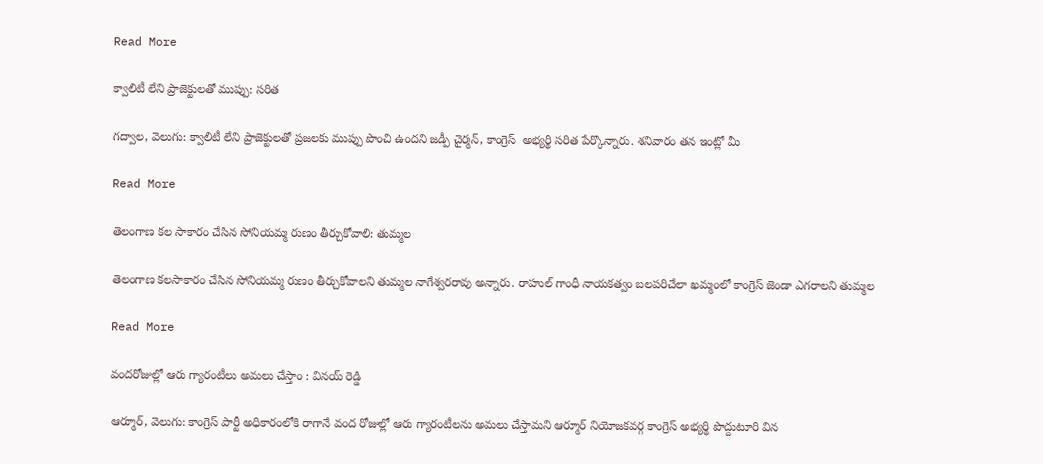Read More

క్వాలిటీ లేని ప్రాజెక్టులతో ముప్పు: సరిత

గద్వాల, వెలుగు: క్వాలిటీ లేని ప్రాజెక్టులతో ప్రజలకు ముప్పు పొంచి ఉందని జడ్పీ చైర్మన్, కాంగ్రెస్  అభ్యర్థి సరిత పేర్కొన్నారు. శనివారం తన ఇంట్లో మీ

Read More

తెలంగాణ కల సాకారం చేసిన సోనియమ్మ రుణం తీర్చుకోవాలి: తుమ్మల

తెలంగాణ కలసాకారం చేసిన సోనియమ్మ రుణం తీర్చుకోవాలని తుమ్మల నాగేశ్వరరావు అన్నారు. రాహుల్ గాంధీ నాయకత్వం బలపరిచేలా ఖమ్మంలో కాంగ్రెస్ జెండా ఎగరాలని తుమ్మల

Read More

వందరోజుల్లో ఆరు గ్యారంటీలు అమలు చేస్తాం : వినయ్ రెడ్డి

ఆర్మూర్, వెలుగు: కాంగ్రెస్ పార్టీ అధికారంలోకి రాగానే వంద రోజుల్లో ఆరు గ్యారంటీలను అమలు చేస్తామని ఆర్మూర్ నియోజకవర్గ కాంగ్రెస్ అభ్యర్థి పొద్దుటూరి విన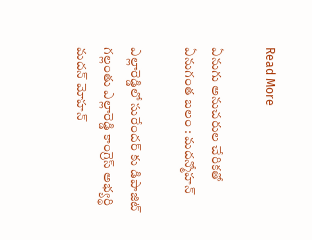Read More

ఏనుగు అనుచరుల చేరికతో ఏనుగంత బలం : మదన్మోహన్

ఎల్లారెడ్డిలో సురేందర్ కు డిపాజిట్ గల్లంతు ఎల్లారెడ్డి కాంగ్రెస్ అభ్యర్థి మదన్ మోహన్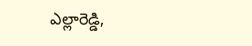ఎల్లారెడ్డి,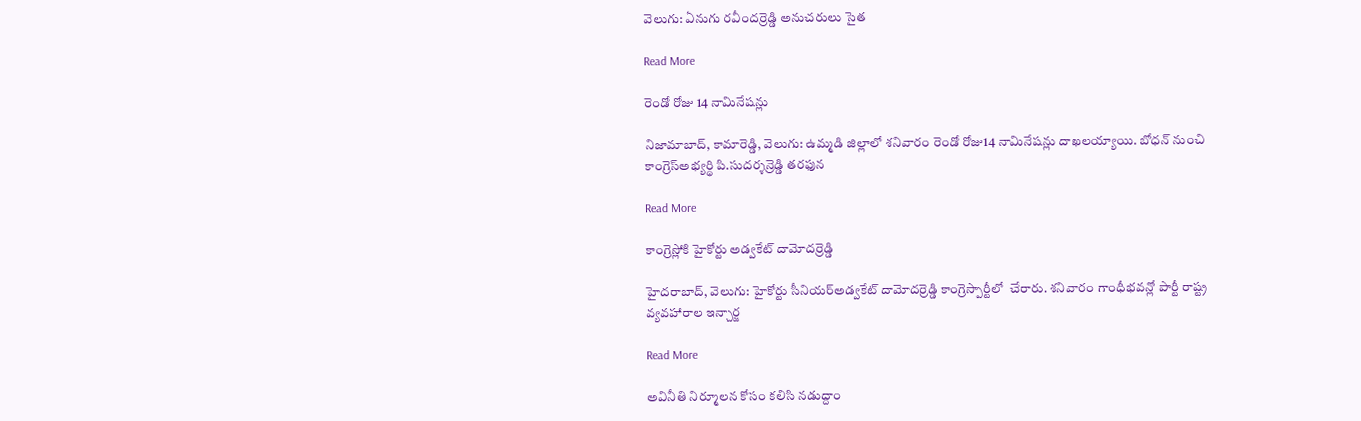వెలుగు: ఏనుగు రవీందర్రెడ్డి అనుచరులు సైత

Read More

రెండో రోజు 14 నామినేషన్లు

నిజామాబాద్, కామారెడ్డి, వెలుగు: ఉమ్మడి జిల్లాలో శనివారం రెండో రోజు14 నామినేషన్లు దాఖలయ్యాయి. బోధన్ నుంచి కాంగ్రెస్అభ్యర్థి పి.సుదర్శన్రెడ్డి తరఫున

Read More

కాంగ్రెస్లోకి హైకోర్టు అడ్వకేట్ దామోదర్రెడ్డి

హైదరాబాద్, వెలుగు: హైకోర్టు సీనియర్అడ్వకేట్ దామోదర్రెడ్డి కాంగ్రెస్పార్టీలో  చేరారు. శనివారం గాంధీభవన్లో పార్టీ రాష్ట్ర వ్యవహారాల ఇన్చార్జ

Read More

అవినీతి నిర్మూలన కోసం కలిసి నడుద్దాం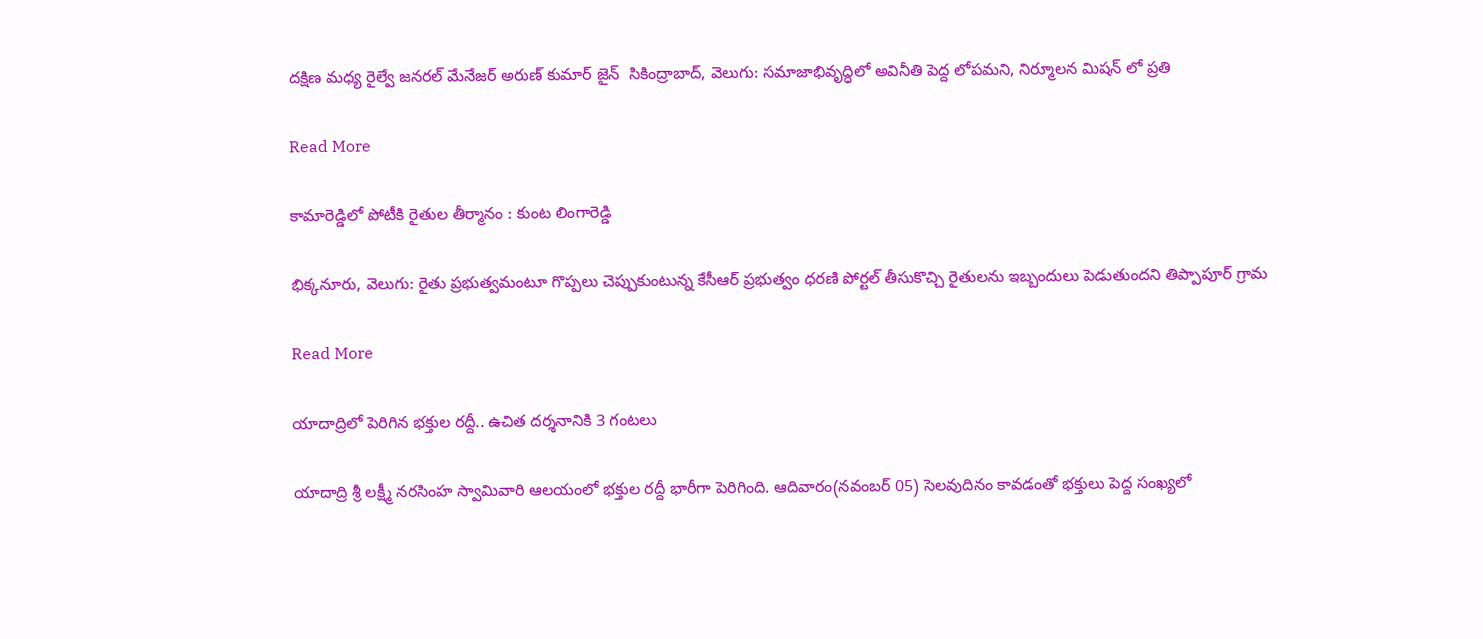దక్షిణ మధ్య రైల్వే జనరల్ మేనేజర్ అరుణ్ కుమార్ జైన్  సికింద్రాబాద్, వెలుగు: సమాజాభివృద్ధిలో అవినీతి పెద్ద లోపమని, నిర్మూలన మిషన్ లో ప్రతి

Read More

కామారెడ్డిలో పోటీకి రైతుల తీర్మానం : కుంట లింగారెడ్డి

భిక్కనూరు, వెలుగు: రైతు ప్రభుత్వమంటూ గొప్పలు చెప్పుకుంటున్న కేసీఆర్ ప్రభుత్వం ధరణి పోర్టల్ తీసుకొచ్చి రైతులను ఇబ్బందులు పెడుతుందని తిప్పాపూర్ గ్రామ

Read More

యాదాద్రిలో పెరిగిన భక్తుల రద్దీ.. ఉచిత దర్శనానికి 3 గంటలు

యాదాద్రి శ్రీ లక్ష్మీ నరసింహ స్వామివారి ఆలయంలో భక్తుల రద్దీ భారీగా పెరిగింది. ఆదివారం(నవంబర్ 05) సెలవుదినం కావడంతో భక్తులు పెద్ద సంఖ్యలో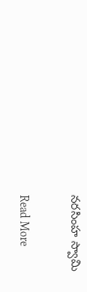నరసింహ స్వామి

Read More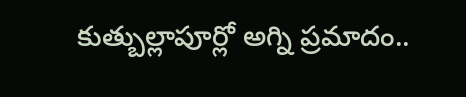కుత్బుల్లాపూర్లో అగ్ని ప్రమాదం..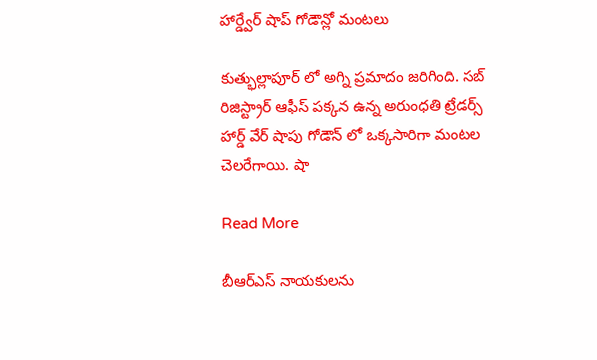హార్డ్వేర్ షాప్ గోడౌన్లో మంటలు

కుత్భుల్లాపూర్ లో అగ్ని ప్రమాదం జరిగింది. సబ్ రిజిస్ట్రార్ ఆఫీస్ పక్కన ఉన్న అరుంధతి ట్రేడర్స్ హార్డ్ వేర్ షాపు గోడౌన్ లో ఒక్కసారిగా మంటల చెలరేగాయి. షా

Read More

బీఆర్ఎస్ నాయకులను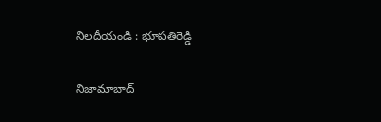నిలదీయండి : భూపతిరెడ్డి

నిజామాబాద్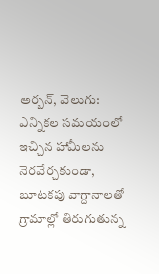అర్బన్, వెలుగు: ఎన్నికల సమయంలో ఇచ్చిన హామీలను నెరవేర్చకుండా, బూటకపు వాగ్దానాలతో గ్రామాల్లో తిరుగుతున్న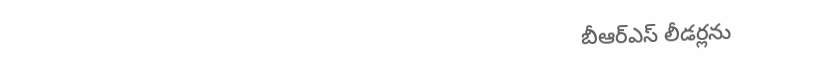బీఆర్ఎస్ లీడర్లను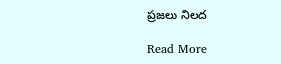ప్రజలు నిలద

Read More